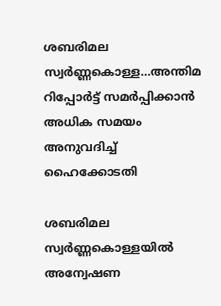ശബരിമല സ്വർണ്ണകൊള്ള…അന്തിമ റിപ്പോർട്ട് സമർപ്പിക്കാൻ അധിക സമയം അനുവദിച്ച് ഹൈക്കോടതി

ശബരിമല സ്വർണ്ണകൊള്ളയിൽ അന്വേഷണ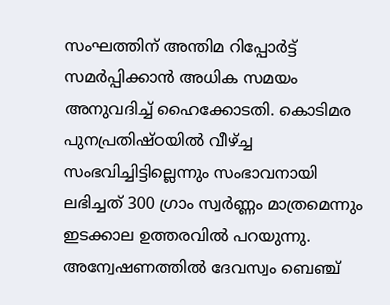സംഘത്തിന് അന്തിമ റിപ്പോർട്ട് സമർപ്പിക്കാൻ അധിക സമയം അനുവദിച്ച് ഹൈക്കോടതി. കൊടിമര പുനപ്രതിഷ്ഠയിൽ വീഴ്ച്ച സംഭവിച്ചിട്ടില്ലെന്നും സംഭാവനായി ലഭിച്ചത് 300 ഗ്രാം സ്വർണ്ണം മാത്രമെന്നും ഇടക്കാല ഉത്തരവിൽ പറയുന്നു. അന്വേഷണത്തിൽ ദേവസ്വം ബെഞ്ച്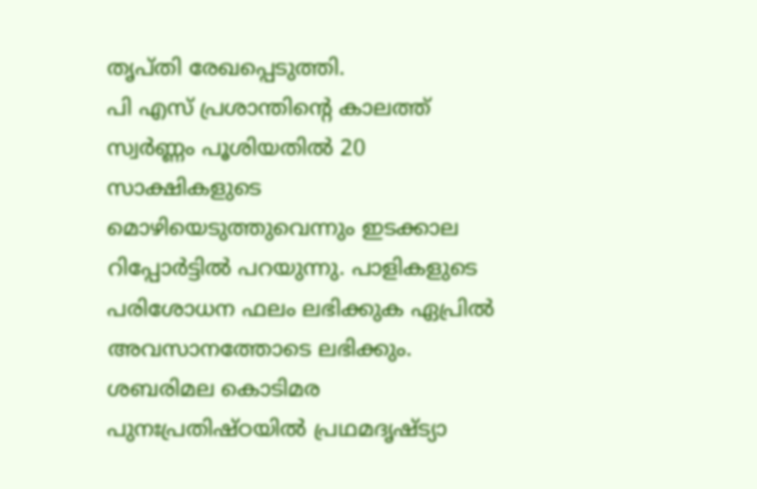തൃപ്തി രേഖപ്പെടുത്തി.
പി എസ് പ്രശാന്തിന്റെ കാലത്ത് സ്വർണ്ണം പൂശിയതിൽ 20 സാക്ഷികളുടെ മൊഴിയെടുത്തുവെന്നും ഇടക്കാല റിപ്പോർട്ടിൽ പറയുന്നു. പാളികളുടെ പരിശോധന ഫലം ലഭിക്കുക ഏപ്രിൽ അവസാനത്തോടെ ലഭിക്കും. ശബരിമല കൊടിമര പുനഃപ്രതിഷ്ഠയിൽ പ്രഥമദൃഷ്ട്യാ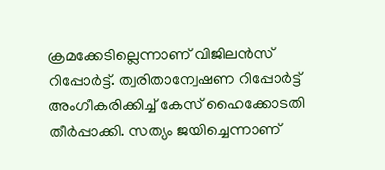ക്രമക്കേടില്ലെന്നാണ് വിജിലൻസ് റിപ്പോർട്ട്. ത്വരിതാന്വേഷണ റിപ്പോർട്ട് അംഗീകരിക്കിച്ച് കേസ് ഹൈക്കോടതി തീർപ്പാക്കി. സത്യം ജയിച്ചെന്നാണ്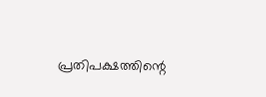പ്രതിപക്ഷത്തിന്റെ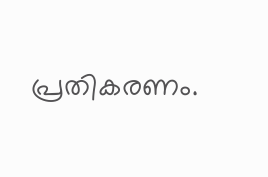പ്രതികരണം.